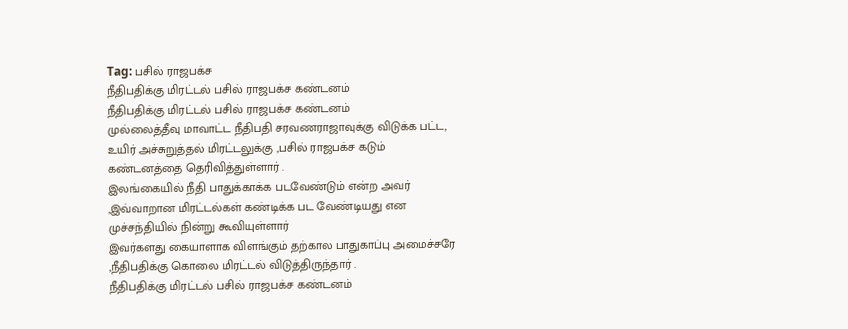Tag: பசில் ராஜபக்ச
நீதிபதிக்கு மிரட்டல் பசில் ராஜபக்ச கண்டனம்
நீதிபதிக்கு மிரட்டல் பசில் ராஜபக்ச கண்டனம்
முல்லைத்தீவு மாவாட்ட நீதிபதி சரவணராஜாவுக்கு விடுக்க பட்ட, உயிர் அச்சுறுத்தல் மிரட்டலுக்கு ,பசில் ராஜபக்ச கடும் கண்டனத்தை தெரிவித்துள்ளார் .
இலங்கையில் நீதி பாதுக்காக்க படவேண்டும் என்ற அவர் ,இவ்வாறான மிரட்டல்கள் கண்டிக்க பட வேண்டியது என முச்சந்தியில் நின்று கூவியுள்ளார்
இவர்களது கையாளாக விளங்கும் தற்கால பாதுகாப்பு அமைச்சரே ,நீதிபதிக்கு கொலை மிரட்டல் விடுத்திருந்தார் .
நீதிபதிக்கு மிரட்டல் பசில் ராஜபக்ச கண்டனம்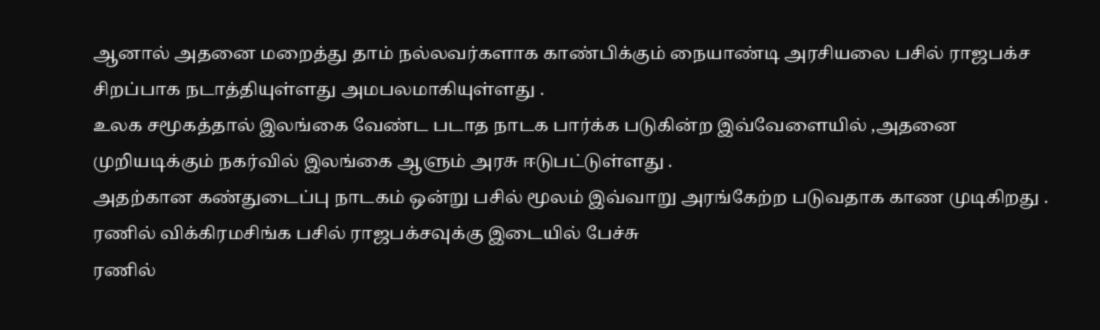ஆனால் அதனை மறைத்து தாம் நல்லவர்களாக காண்பிக்கும் நையாண்டி அரசியலை பசில் ராஜபக்ச சிறப்பாக நடாத்தியுள்ளது அமபலமாகியுள்ளது .
உலக சமூகத்தால் இலங்கை வேண்ட படாத நாடக பார்க்க படுகின்ற இவ்வேளையில் ,அதனை முறியடிக்கும் நகர்வில் இலங்கை ஆளும் அரசு ஈடுபட்டுள்ளது .
அதற்கான கண்துடைப்பு நாடகம் ஒன்று பசில் மூலம் இவ்வாறு அரங்கேற்ற படுவதாக காண முடிகிறது .
ரணில் விக்கிரமசிங்க பசில் ராஜபக்சவுக்கு இடையில் பேச்சு
ரணில்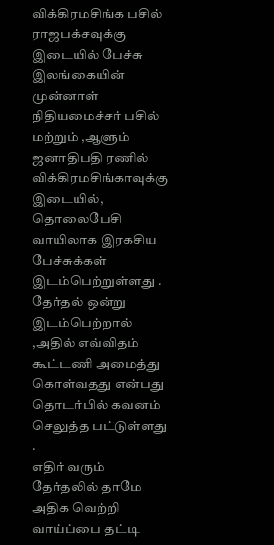விக்கிரமசிங்க பசில் ராஜபக்சவுக்கு இடையில் பேச்சு
இலங்கையின் முன்னாள் நிதியமைச்சர் பசில் மற்றும் ,ஆளும் ஜனாதிபதி ரணில் விக்கிரமசிங்காவுக்கு இடையில், தொலைபேசி வாயிலாக இரகசிய பேச்சுக்கள் இடம்பெற்றுள்ளது .
தேர்தல் ஒன்று இடம்பெற்றால் ,அதில் எவ்விதம் கூட்டணி அமைத்து கொள்வதது என்பது தொடர்பில் கவனம் செலுத்த பட்டுள்ளது .
எதிர் வரும் தேர்தலில் தாமே அதிக வெற்றி வாய்ப்பை தட்டி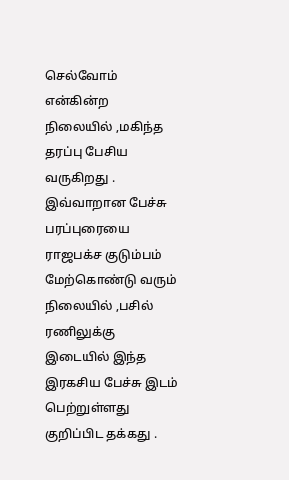செல்வோம் என்கின்ற நிலையில் ,மகிந்த தரப்பு பேசிய வருகிறது .
இவ்வாறான பேச்சு பரப்புரையை ராஜபக்ச குடும்பம் மேற்கொண்டு வரும் நிலையில் ,பசில் ரணிலுக்கு இடையில் இந்த இரகசிய பேச்சு இடம் பெற்றுள்ளது குறிப்பிட தக்கது .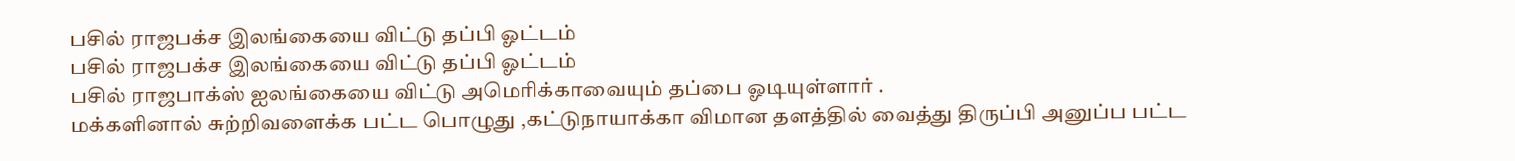பசில் ராஜபக்ச இலங்கையை விட்டு தப்பி ஓட்டம்
பசில் ராஜபக்ச இலங்கையை விட்டு தப்பி ஓட்டம்
பசில் ராஜபாக்ஸ் ஐலங்கையை விட்டு அமெரிக்காவையும் தப்பை ஓடியுள்ளார் .
மக்களினால் சுற்றிவளைக்க பட்ட பொழுது ,கட்டுநாயாக்கா விமான தளத்தில் வைத்து திருப்பி அனுப்ப பட்ட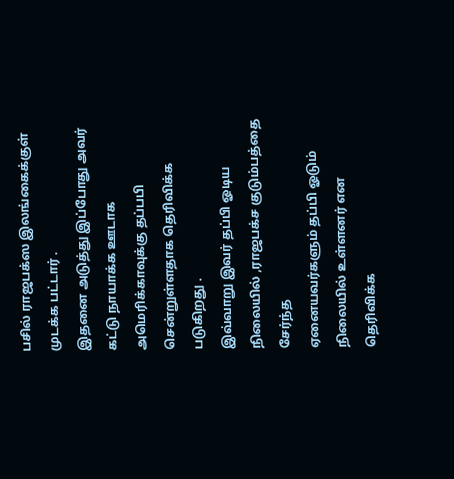பசில் ராஜபக்ஸ இலங்கைக்குள் முடக்க பட்டார் .
இதனை அடுத்து இப்போது அவர் கட்டு நாயாக்க ஊடாக அமெரிக்காவுக்கு தப்பபி சென்றுள்ளதாக தெரிவிக்க படுகிறது .
இவ்வாறு இவர் தப்பி ஓடிய நிலையில் ,ராஜபக்ச குடும்பத்தை சேர்ந்த
ஏனையவர்களும் தப்பி ஓடும் நிலையில் உள்ளனர் என தெரிவிக்க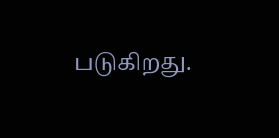படுகிறது.